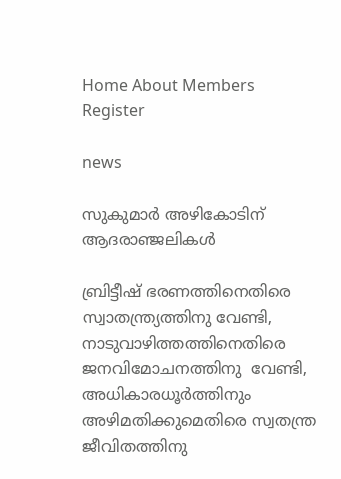Home About Members Register

news

സുകുമാര്‍ അഴികോടിന് ആദരാഞ്ജലികള്‍

ബ്രിട്ടീഷ് ഭരണത്തിനെതിരെ സ്വാതന്ത്ര്യത്തിനു വേണ്ടി, നാടുവാഴിത്തത്തിനെതിരെ ജനവിമോചനത്തിനു  വേണ്ടി, അധികാരധൂര്‍ത്തിനും അഴിമതിക്കുമെതിരെ സ്വതന്ത്ര ജീവിതത്തിനു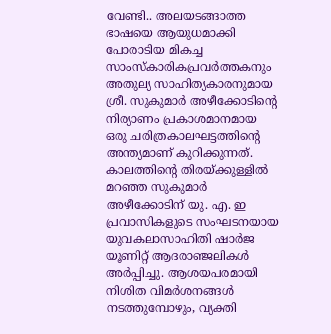വേണ്ടി.. അലയടങ്ങാത്ത ഭാഷയെ ആയുധമാക്കി പോരാടിയ മികച്ച സാംസ്കാരികപ്രവര്‍ത്തകനും അതുല്യ സാഹിത്യകാരനുമായ  ശ്രീ. സുകുമാര്‍ അഴീക്കോടിന്റെ നിര്യാണം പ്രകാശമാനമായ ഒരു ചരിത്രകാലഘട്ടത്തിന്റെ അന്ത്യമാണ് കുറിക്കുന്നത്. കാലത്തിന്റെ തിരയ്ക്കുള്ളില്‍ മറഞ്ഞ സുകുമാര്‍ അഴീക്കോടിന് യു. എ. ഇ പ്രവാസികളുടെ സംഘടനയായ യുവകലാസാഹിതി ഷാര്‍ജ യൂണിറ്റ് ആദരാഞ്ജലികള്‍ അര്‍പ്പിച്ചു. ആശയപരമായി നിശിത വിമര്‍ശനങ്ങള്‍ നടത്തുമ്പോഴും, വ്യക്തി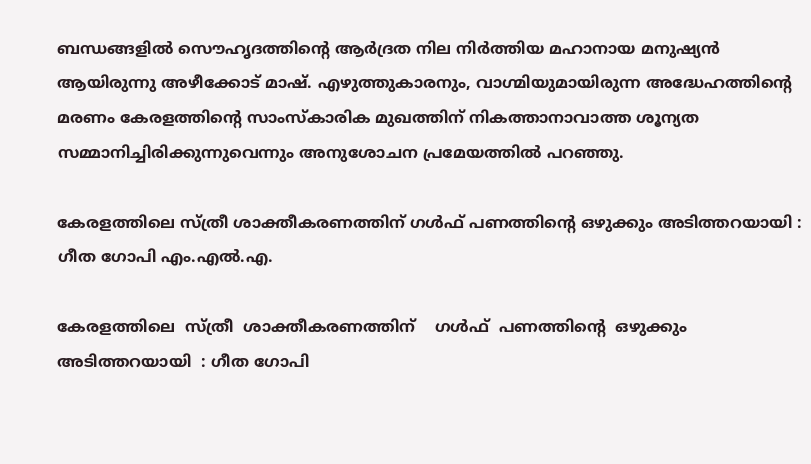ബന്ധങ്ങളില്‍ സൌഹൃദത്തിന്റെ ആര്‍ദ്രത നില നിര്‍ത്തിയ മഹാനായ മനുഷ്യന്‍ ആയിരുന്നു അഴീക്കോട്‌ മാഷ്‌. എഴുത്തുകാരനും, വാഗ്മിയുമായിരുന്ന അദ്ധേഹത്തിന്റെ മരണം കേരളത്തിന്റെ സാംസ്കാരിക മുഖത്തിന്‌ നികത്താനാവാത്ത ശൂന്യത സമ്മാനിച്ചിരിക്കുന്നുവെന്നും അനുശോചന പ്രമേയത്തില്‍ പറഞ്ഞു.

കേരളത്തിലെ സ്ത്രീ ശാക്തീകരണത്തിന് ഗള്‍ഫ്‌ പണത്തിന്റെ ഒഴുക്കും അടിത്തറയായി : ഗീത ഗോപി എം.എല്‍.എ.

കേരളത്തിലെ  സ്ത്രീ  ശാക്തീകരണത്തിന്    ഗള്‍ഫ്‌  പണത്തിന്റെ  ഒഴുക്കും  അടിത്തറയായി  : ഗീത ഗോപി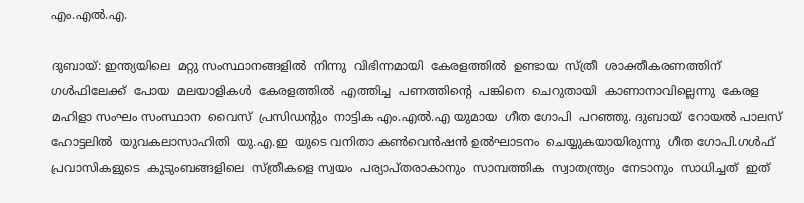എം.എല്‍.എ.

ദുബായ്: ഇന്ത്യയിലെ  മറ്റു സംസ്ഥാനങ്ങളില്‍  നിന്നു  വിഭിന്നമായി  കേരളത്തില്‍  ഉണ്ടായ  സ്ത്രീ  ശാക്തീകരണത്തിന്  ഗള്‍ഫിലേക്ക്  പോയ  മലയാളികള്‍  കേരളത്തില്‍  എത്തിച്ച  പണത്തിന്റെ  പങ്കിനെ  ചെറുതായി  കാണാനാവില്ലെന്നു  കേരള  മഹിളാ സംഘം സംസ്ഥാന  വൈസ്  പ്രസിഡന്റും  നാട്ടിക എം.എല്‍.എ യുമായ  ഗീത ഗോപി  പറഞ്ഞു. ദുബായ്  റോയല്‍ പാലസ് ഹോട്ടലില്‍  യുവകലാസാഹിതി  യു.എ.ഇ  യുടെ വനിതാ കണ്‍വെന്‍ഷന്‍ ഉല്‍ഘാടനം  ചെയ്യുകയായിരുന്നു  ഗീത ഗോപി.ഗള്‍ഫ്‌ പ്രവാസികളുടെ  കുടുംബങ്ങളിലെ  സ്ത്രീകളെ സ്വയം  പര്യാപ്തരാകാനും  സാമ്പത്തിക  സ്വാതന്ത്ര്യം  നേടാനും  സാധിച്ചത്  ഇത്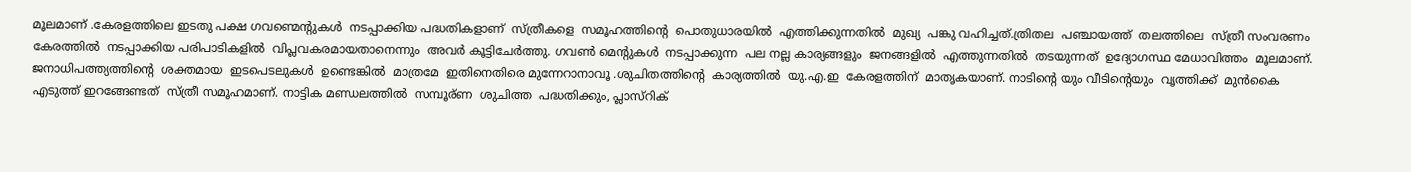മൂലമാണ് .കേരളത്തിലെ ഇടതു പക്ഷ ഗവണ്മെന്റുകള്‍  നടപ്പാക്കിയ പദ്ധതികളാണ്  സ്ത്രീകളെ  സമൂഹത്തിന്റെ  പൊതുധാരയില്‍  എത്തിക്കുന്നതില്‍  മുഖ്യ  പങ്കു വഹിച്ചത്.ത്രിതല  പഞ്ചായത്ത്  തലത്തിലെ  സ്ത്രീ സംവരണം  കേരത്തില്‍  നടപ്പാക്കിയ പരിപാടികളില്‍  വിപ്ലവകരമായതാനെന്നും  അവര്‍ കൂട്ടിചേര്‍ത്തു. ഗവണ്‍ മെന്റുകള്‍  നടപ്പാക്കുന്ന  പല നല്ല കാര്യങ്ങളും  ജനങ്ങളില്‍  എത്തുന്നതില്‍  തടയുന്നത്  ഉദ്യോഗസ്ഥ മേധാവിത്തം  മൂലമാണ്. ജനാധിപത്ത്യത്തിന്റെ  ശക്തമായ  ഇടപെടലുകള്‍  ഉണ്ടെങ്കില്‍  മാത്രമേ  ഇതിനെതിരെ മുന്നേറാനാവൂ .ശുചിതത്തിന്റെ  കാര്യത്തില്‍  യു.എ.ഇ  കേരളത്തിന്‌  മാതൃകയാണ്. നാടിന്റെ യും വീടിന്റെയും  വൃത്തിക്ക്  മുന്‍കൈ  എടുത്ത് ഇറങ്ങേണ്ടത്  സ്ത്രീ സമൂഹമാണ്. നാട്ടിക മണ്ഡലത്തില്‍  സമ്പൂര്ണ  ശുചിത്ത  പദ്ധതിക്കും, പ്ലാസ്റിക്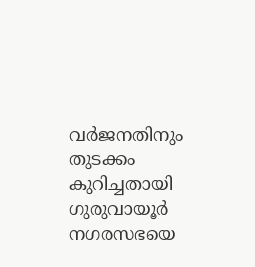വര്‍ജനതിനും  തുടക്കം കുറിച്ചതായി  ഗുരുവായൂര്‍  നഗരസഭയെ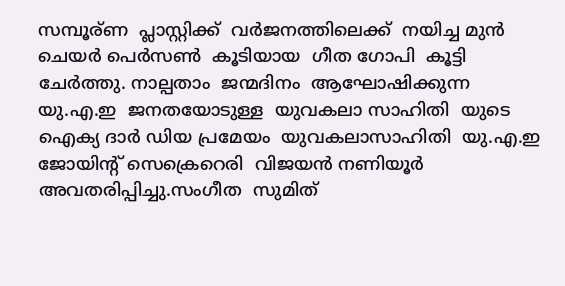സമ്പൂര്ണ  പ്ലാസ്റ്റിക്ക്  വര്‍ജനത്തിലെക്ക്  നയിച്ച മുന്‍  ചെയര്‍ പെര്‍സണ്‍  കൂടിയായ  ഗീത ഗോപി  കൂട്ടി ചേര്‍ത്തു. നാല്പതാം  ജന്മദിനം  ആഘോഷിക്കുന്ന  യു.എ.ഇ  ജനതയോടുള്ള  യുവകലാ സാഹിതി  യുടെ  ഐക്യ ദാര്‍ ഡിയ പ്രമേയം  യുവകലാസാഹിതി  യു.എ.ഇ  ജോയിന്റ് സെക്രെറെരി  വിജയന്‍ നണിയൂര്‍  അവതരിപ്പിച്ചു.സംഗീത  സുമിത്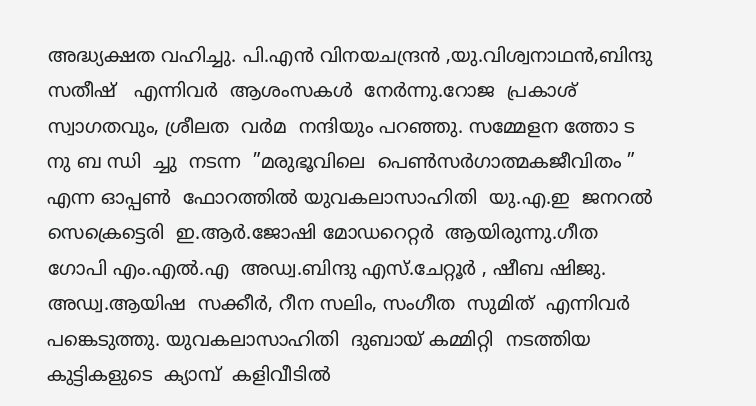അദ്ധ്യക്ഷത വഹിച്ചു. പി.എന്‍ വിനയചന്ദ്രന്‍ ,യു.വിശ്വനാഥന്‍,ബിന്ദു സതീഷ്‌   എന്നിവര്‍  ആശംസകള്‍  നേര്‍ന്നു.റോജ  പ്രകാശ് സ്വാഗതവും, ശ്രീലത  വര്‍മ  നന്ദിയും പറഞ്ഞു. സമ്മേളന ത്തോ ട നു ബ ന്ധി  ച്ചു  നടന്ന  ”മരുഭൂവിലെ  പെണ്‍സര്‍ഗാത്മകജീവിതം ” എന്ന ഓപ്പണ്‍  ഫോറത്തില്‍ യുവകലാസാഹിതി  യു.എ.ഇ  ജനറല്‍  സെക്രെട്ടെരി  ഇ.ആര്‍.ജോഷി മോഡറെറ്റര്‍  ആയിരുന്നു.ഗീത ഗോപി എം.എല്‍.എ  അഡ്വ.ബിന്ദു എസ്.ചേറ്റൂര്‍ , ഷീബ ഷിജു. അഡ്വ.ആയിഷ  സക്കീര്‍, റീന സലിം, സംഗീത  സുമിത്  എന്നിവര്‍  പങ്കെടുത്തു. യുവകലാസാഹിതി  ദുബായ് കമ്മിറ്റി  നടത്തിയ  കുട്ടികളുടെ  ക്യാമ്പ്‌  കളിവീടില്‍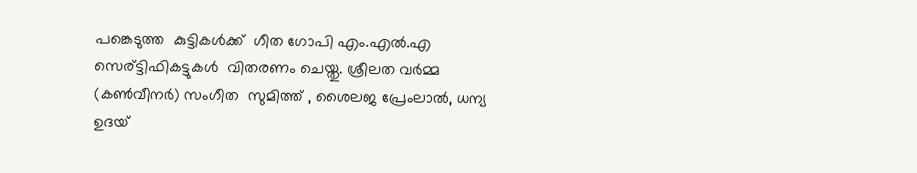പങ്കെടുത്ത  കുട്ടികള്‍ക്ക്  ഗീത ഗോപി എം.എല്‍.എ  സെര്ട്ടിഫികട്ടുകള്‍  വിതരണം ചെയ്തു. ശ്രീലത വര്‍മ്മ (കണ്‍വീനര്‍) സംഗീത  സുമിത്ത് , ശൈലജ പ്രേംലാല്‍, ധന്യ ഉദയ്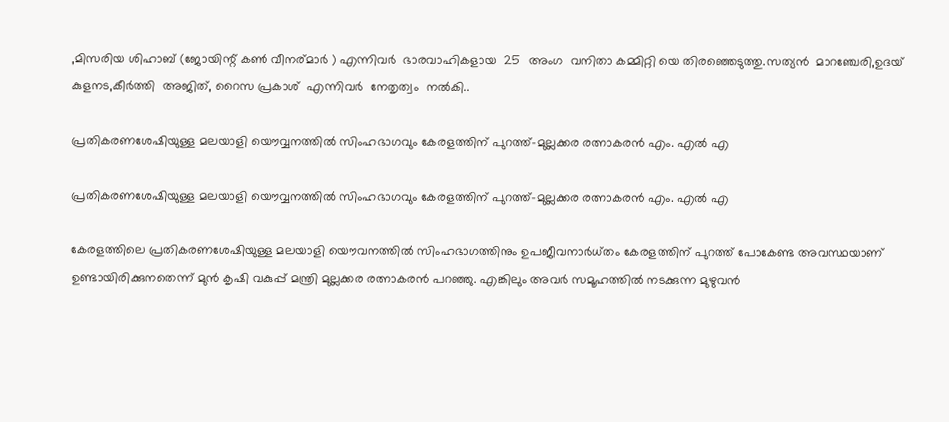,മിസരിയ ശിഹാബ് (ജോയിന്റ് കണ്‍ വീനര്മാര്‍ ) എന്നിവര്‍  ഭാരവാഹികളായ  25  അംഗ  വനിതാ കമ്മിറ്റി യെ തിരഞ്ഞെടുത്തു.സത്യന്‍  മാറഞ്ചേരി,ഉദയ് കുളനട,കീര്‍ത്തി  അജിത്‌, റൈസ പ്രകാശ്‌  എന്നിവര്‍  നേതൃത്വം  നല്‍കി..

പ്രതികരണശേഷിയുള്ള മലയാളി യൌവ്വനത്തില്‍ സിംഹഭാഗവും കേരളത്തിന്‌ പുറത്ത്‌–മുല്ലക്കര രത്നാകരന്‍ എം. എല്‍ എ

പ്രതികരണശേഷിയുള്ള മലയാളി യൌവ്വനത്തില്‍ സിംഹഭാഗവും കേരളത്തിന്‌ പുറത്ത്‌–മുല്ലക്കര രത്നാകരന്‍ എം. എല്‍ എ

കേരളത്തിലെ പ്രതികരണശേഷിയുള്ള മലയാളി യൌവനത്തില്‍ സിംഹഭാഗത്തിനും ഉപജീവനാര്‍ധ്തം കേരളത്തിന്‌ പുറത്ത്‌ പോകേണ്ട അവസ്ഥയാണ്‌ ഉണ്ടായിരിക്കുനതെന്ന് മുന്‍ കൃഷി വകുപ്പ് മന്ത്രി മുല്ലക്കര രത്നാകരന്‍ പറഞ്ഞു. എങ്കിലും അവര്‍ സമൂഹത്തില്‍ നടക്കുന്ന മുഴുവന്‍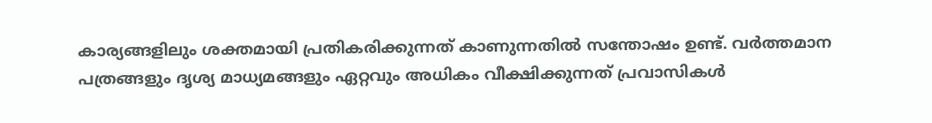കാര്യങ്ങളിലും ശക്തമായി പ്രതികരിക്കുന്നത് കാണുന്നതില്‍ സന്തോഷം ഉണ്ട്. വര്‍ത്തമാന പത്രങ്ങളും ദൃശ്യ മാധ്യമങ്ങളും ഏറ്റവും അധികം വീക്ഷിക്കുന്നത് പ്രവാസികള്‍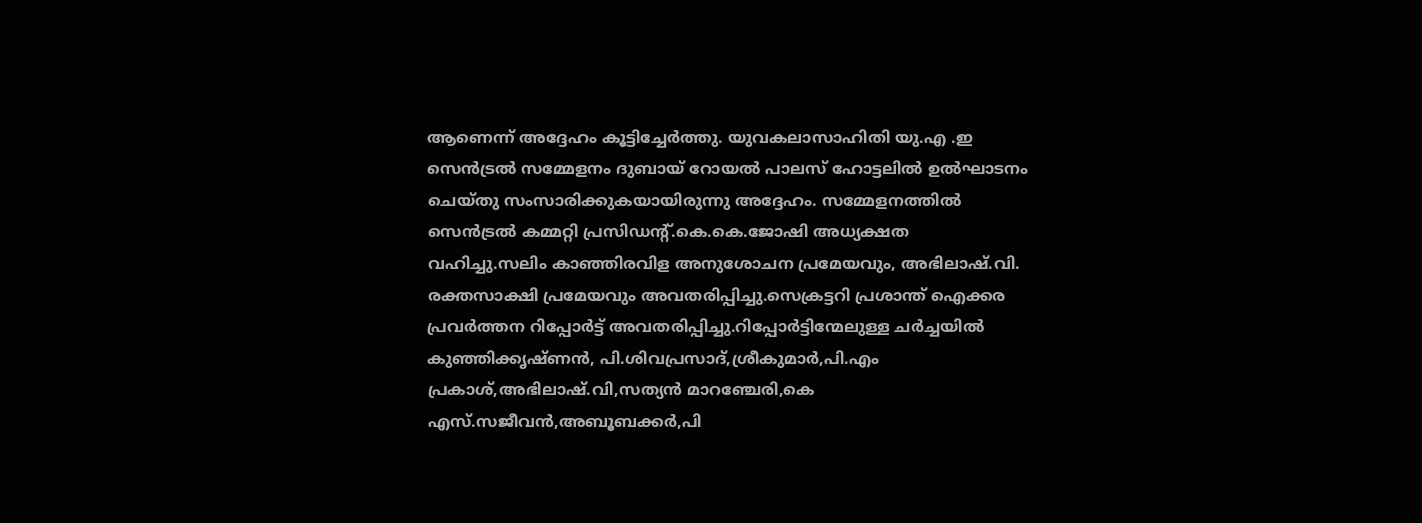ആണെന്ന് അദ്ദേഹം കൂട്ടിച്ചേര്‍ത്തു. യുവകലാസാഹിതി യു.എ .ഇ സെന്‍ട്രല്‍ സമ്മേളനം ദുബായ് റോയല്‍ പാലസ് ഹോട്ടലില്‍ ഉല്‍ഘാടനം ചെയ്തു സംസാരിക്കുകയായിരുന്നു അദ്ദേഹം. സമ്മേളനത്തില്‍ സെന്‍ട്രല്‍ കമ്മറ്റി പ്രസിഡന്റ്.കെ.കെ.ജോഷി അധ്യക്ഷത വഹിച്ചു.സലിം കാഞ്ഞിരവിള അനുശോചന പ്രമേയവും, അഭിലാഷ്‌.വി. രക്തസാക്ഷി പ്രമേയവും അവതരിപ്പിച്ചു.സെക്രട്ടറി പ്രശാന്ത്‌ ഐക്കര പ്രവര്‍ത്തന റിപ്പോര്‍ട്ട്‌ അവതരിപ്പിച്ചു.റിപ്പോര്‍ട്ടിന്മേലുള്ള ചര്‍ച്ചയില്‍ കുഞ്ഞിക്കൃഷ്ണന്‍, പി.ശിവപ്രസാദ്‌,ശ്രീകുമാര്‍,പി.എം പ്രകാശ്‌,അഭിലാഷ്‌.വി,സത്യന്‍ മാറഞ്ചേരി,കെ എസ്‌.സജീവന്‍,അബൂബക്കര്‍,പി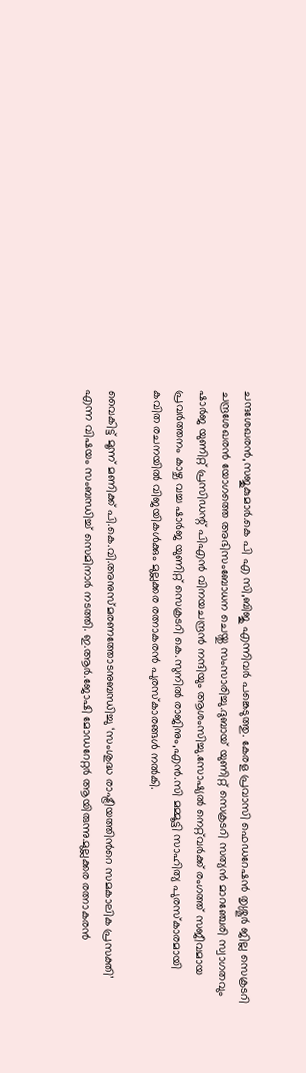ചന്ദശേഖരന്‍,സജുകുമാര്‍.കെ പി എ സി,ബിജു എന്നിവര്‍ പങ്കെടുത്തു. കേരള പ്രവാസി ഫെഡറേഷന്‍ തൃശ്ശൂര്‍ ജില്ല സെക്രടറി ചന്ദ്രശേഖരന്‍ യോഗത്തെ അഭിസംബോധന ചെയ്തു സംസാരിച്ചു.ദുബായ് യുണിറ്റ്‌ സെക്രടറി സത്യന്‍ മാറഞ്ചേരി സ്വാഗതവും ഷാര്‍ജ യുണിറ്റ് പ്രസിഡന്റ് പിഎന്‍ വിനയചന്ദ്രന്‍ നന്ദിയും ആശംസിച്ചു.സോഷ്യല്‍ നെറ്റ്‌വര്‍ക്ക് രംഗത്ത്‌ സജീവമായ പ്രവര്‍ത്തനം കാഴ്ച വച്ച ഷാര്‍ജ യുണിറ്റ് സെക്രടറി കെ.സുനില്‍ രാജിനും,എന്‍.സി മമ്മൂട്ടി സാഹിത്യ പുരസ്കാരമായി കവിത രചനയില്‍ വിജയികള്‍ക്കും മുല്ലക്കര രത്നാകരന്‍ പുരസ്കാരങ്ങള്‍ നല്‍കി.

വൈകിട്ട് മൂന്ന് മണിക്ക് പി.കെ.വി.അനുസ്മരണത്തോടനുബന്ധിച്ചു ‘സംശുദ്ധ രാഷ്ട്രീയത്തിന്‍റെ സമകാലിക പ്രസക്തി’ എന്ന വിഷയം സംബന്ധിച്ച് സെമിനാര്‍ നടത്തി. ഇ.ആര്‍.ജോഷി മോഡറേറ്റര്‍ ആയിരുന്നു.മുല്ലക്കര രത്നാകരന്‍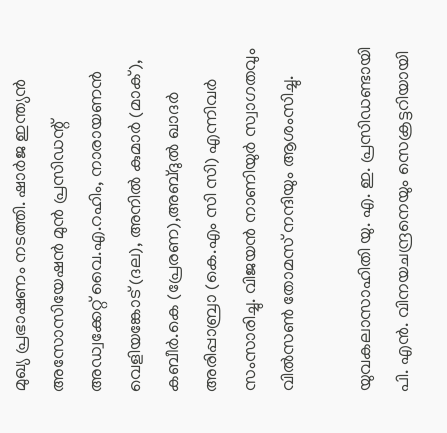മുഖ്യ പ്രഭാഷണം നടത്തി. ഷാര്‍ജ ഇന്ത്യന്‍ അസോസിയേഷന്‍ മുന്‍ പ്രസിഡന്റ് അഡ്വക്കേറ്റ് വൈ.എ.റഹിം, നാരായണന്‍ വെളിയങ്കോട് (ദല), അനില്‍ കുമാര്‍ (മാക്‌), കബീര്‍.കെ (പ്രേരണ),അബ്ദുല്‍ ഖാദര്‍ അരിപ്പാബ്രാ (കെ.എം സി സി) എന്നിവര്‍ സംസാരിച്ചു. വിജയന്‍ നാണിയുര്‍ സ്വാഗതവും വില്‍സണ്‍ തോമസ്‌ നന്ദിയും ആശംസിച്ചു.

യുവകലാസാഹിതി യു. എ. ഇ. പ്രസിഡണ്ടായി പി. എന്‍. വിനയചന്ദ്രനെയും സെക്രട്ടറിയായി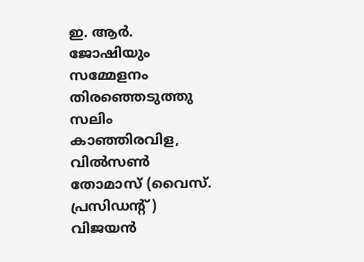ഇ. ആര്‍. ജോഷിയും സമ്മേളനം തിരഞ്ഞെടുത്തു സലിം കാഞ്ഞിരവിള, വില്‍സണ്‍ തോമാസ് (വൈസ്‌. പ്രസിഡന്റ് ) വിജയന്‍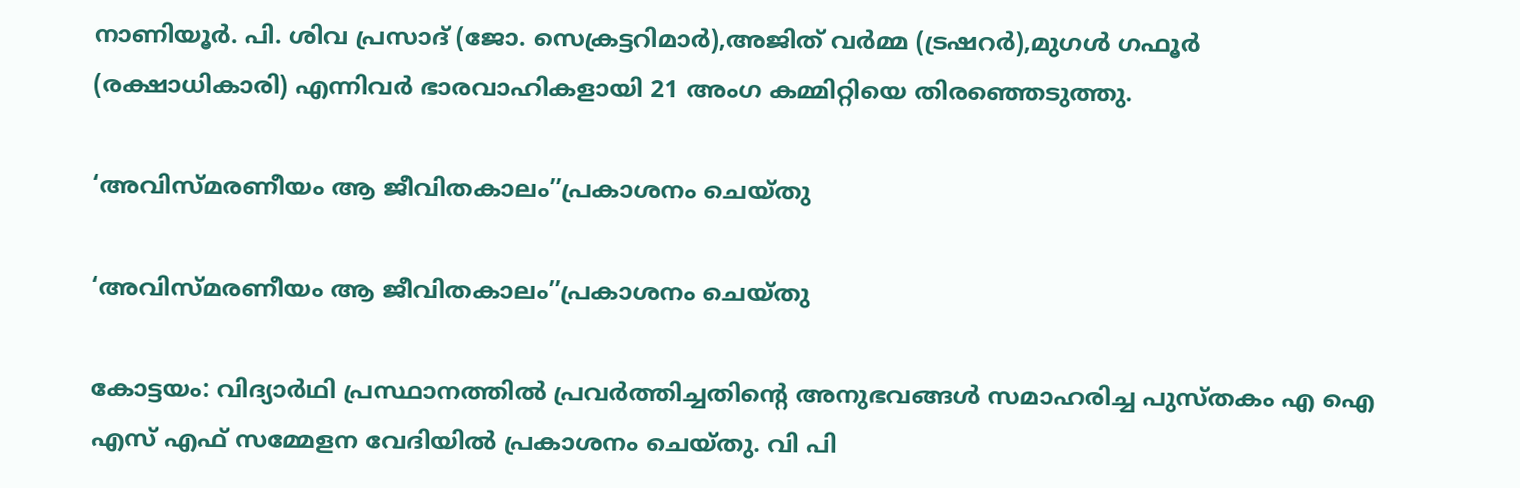നാണിയൂര്‍. പി. ശിവ പ്രസാദ്‌ (ജോ. സെക്രട്ടറിമാര്‍),അജിത്‌ വര്‍മ്മ (ട്രഷറര്‍),മുഗള്‍ ഗഫൂര്‍ (രക്ഷാധികാരി) എന്നിവര്‍ ഭാരവാഹികളായി 21 അംഗ കമ്മിറ്റിയെ തിരഞ്ഞെടുത്തു.

‘അവിസ്മരണീയം ആ ജീവിതകാലം’’പ്രകാശനം ചെയ്തു

‘അവിസ്മരണീയം ആ ജീവിതകാലം’’പ്രകാശനം ചെയ്തു

കോട്ടയം: വിദ്യാര്‍ഥി പ്രസ്ഥാനത്തില്‍ പ്രവര്‍ത്തിച്ചതിന്റെ അനുഭവങ്ങള്‍ സമാഹരിച്ച പുസ്തകം എ ഐ എസ് എഫ് സമ്മേളന വേദിയില്‍ പ്രകാശനം ചെയ്തു. വി പി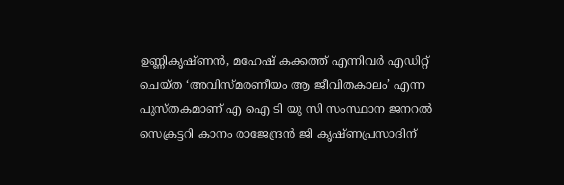ഉണ്ണികൃഷ്ണന്‍, മഹേഷ് കക്കത്ത് എന്നിവര്‍ എഡിറ്റ് ചെയ്ത ‘അവിസ്മരണീയം ആ ജീവിതകാലം’ എന്ന പുസ്തകമാണ് എ ഐ ടി യു സി സംസ്ഥാന ജനറല്‍ സെക്രട്ടറി കാനം രാജേന്ദ്രന്‍ ജി കൃഷ്ണപ്രസാദിന്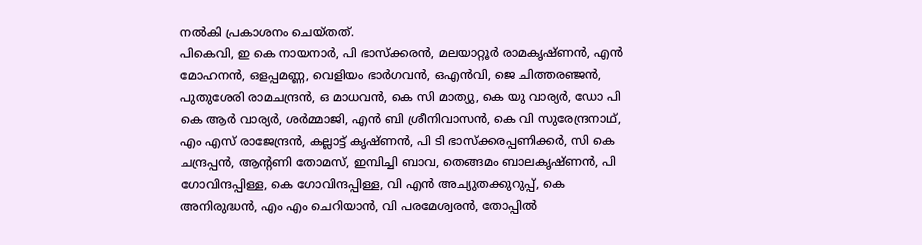നല്‍കി പ്രകാശനം ചെയ്തത്.
പികെവി, ഇ കെ നായനാര്‍, പി ഭാസ്‌ക്കരന്‍, മലയാറ്റൂര്‍ രാമകൃഷ്ണന്‍, എന്‍ മോഹനന്‍, ഒളപ്പമണ്ണ, വെളിയം ഭാര്‍ഗവന്‍, ഒഎന്‍വി, ജെ ചിത്തരഞ്ജന്‍, പുതുശേരി രാമചന്ദ്രന്‍, ഒ മാധവന്‍, കെ സി മാത്യു, കെ യു വാര്യര്‍, ഡോ പി കെ ആര്‍ വാര്യര്‍, ശര്‍മ്മാജി, എന്‍ ബി ശ്രീനിവാസന്‍, കെ വി സുരേന്ദ്രനാഥ്, എം എസ് രാജേന്ദ്രന്‍, കല്ലാട്ട് കൃഷ്ണന്‍, പി ടി ഭാസ്‌ക്കരപ്പണിക്കര്‍, സി കെ ചന്ദ്രപ്പന്‍, ആന്റണി തോമസ്, ഇമ്പിച്ചി ബാവ, തെങ്ങമം ബാലകൃഷ്ണന്‍, പി ഗോവിന്ദപ്പിള്ള, കെ ഗോവിന്ദപ്പിള്ള, വി എന്‍ അച്യുതക്കുറുപ്പ്, കെ അനിരുദ്ധന്‍, എം എം ചെറിയാന്‍, വി പരമേശ്വരന്‍, തോപ്പില്‍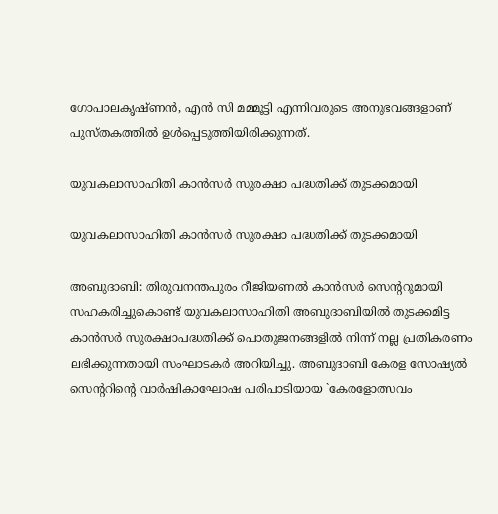ഗോപാലകൃഷ്ണന്‍, എന്‍ സി മമ്മൂട്ടി എന്നിവരുടെ അനുഭവങ്ങളാണ് പുസ്തകത്തില്‍ ഉള്‍പ്പെടുത്തിയിരിക്കുന്നത്.

യുവകലാസാഹിതി കാന്‍സര്‍ സുരക്ഷാ പദ്ധതിക്ക്‌ തുടക്കമായി

യുവകലാസാഹിതി കാന്‍സര്‍ സുരക്ഷാ പദ്ധതിക്ക്‌ തുടക്കമായി

അബുദാബി: തിരുവനന്തപുരം റീജിയണല്‍ കാന്‍സര്‍ സെന്ററുമായി സഹകരിച്ചുകൊണ്ട്‌ യുവകലാസാഹിതി അബുദാബിയില്‍ തുടക്കമിട്ട കാന്‍സര്‍ സുരക്ഷാപദ്ധതിക്ക്‌ പൊതുജനങ്ങളില്‍ നിന്ന്‌ നല്ല പ്രതികരണം ലഭിക്കുന്നതായി സംഘാടകര്‍ അറിയിച്ചു. അബുദാബി കേരള സോഷ്യല്‍ സെന്ററിന്റെ വാര്‍ഷികാഘോഷ പരിപാടിയായ `കേരളോത്സവം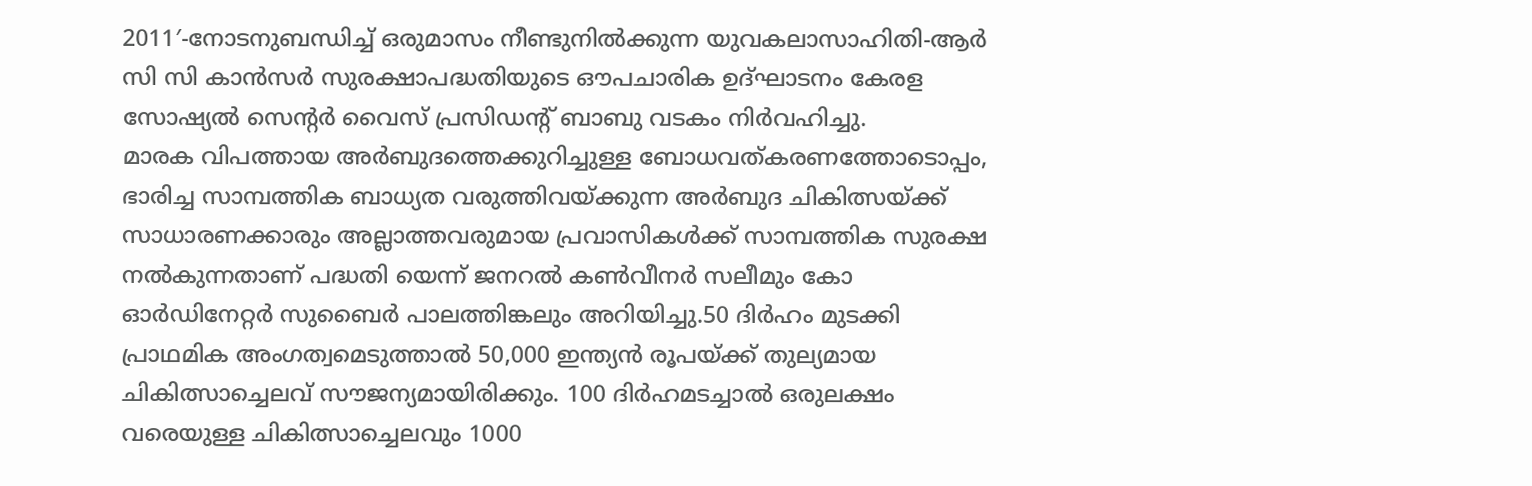2011′-നോടനുബന്ധിച്ച്‌ ഒരുമാസം നീണ്ടുനില്‍ക്കുന്ന യുവകലാസാഹിതി-ആര്‍ സി സി കാന്‍സര്‍ സുരക്ഷാപദ്ധതിയുടെ ഔപചാരിക ഉദ്‌ഘാടനം കേരള സോഷ്യല്‍ സെന്റര്‍ വൈസ്‌ പ്രസിഡന്റ്‌ ബാബു വടകം നിര്‍വഹിച്ചു.
മാരക വിപത്തായ അര്‍ബുദത്തെക്കുറിച്ചുള്ള ബോധവത്‌കരണത്തോടൊപ്പം, ഭാരിച്ച സാമ്പത്തിക ബാധ്യത വരുത്തിവയ്‌ക്കുന്ന അര്‍ബുദ ചികിത്സയ്‌ക്ക്‌ സാധാരണക്കാരും അല്ലാത്തവരുമായ പ്രവാസികള്‍ക്ക്‌ സാമ്പത്തിക സുരക്ഷ നല്‍കുന്നതാണ്‌ പദ്ധതി യെന്ന്‌ ജനറല്‍ കണ്‍വീനര്‍ സലീമും കോ ഓര്‍ഡിനേറ്റര്‍ സുബൈര്‍ പാലത്തിങ്കലും അറിയിച്ചു.50 ദിര്‍ഹം മുടക്കി പ്രാഥമിക അംഗത്വമെടുത്താല്‍ 50,000 ഇന്ത്യന്‍ രൂപയ്‌ക്ക്‌ തുല്യമായ ചികിത്സാച്ചെലവ്‌ സൗജന്യമായിരിക്കും. 100 ദിര്‍ഹമടച്ചാല്‍ ഒരുലക്ഷം വരെയുള്ള ചികിത്സാച്ചെലവും 1000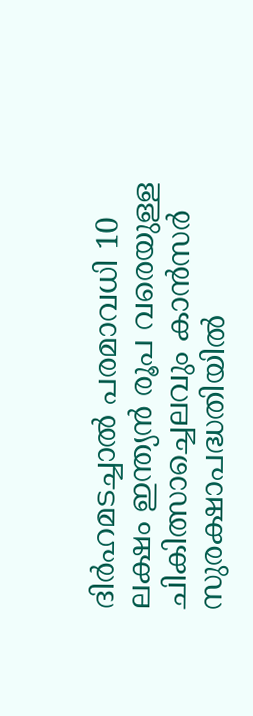ദിര്‍ഹമടച്ചാല്‍ പരമാവധി 10 ലക്ഷം ഇന്ത്യന്‍ രൂപ വരെയുള്ള ചികിത്സാച്ചെലവും കാന്‍സര്‍ സുരക്ഷാപദ്ധതിയില്‍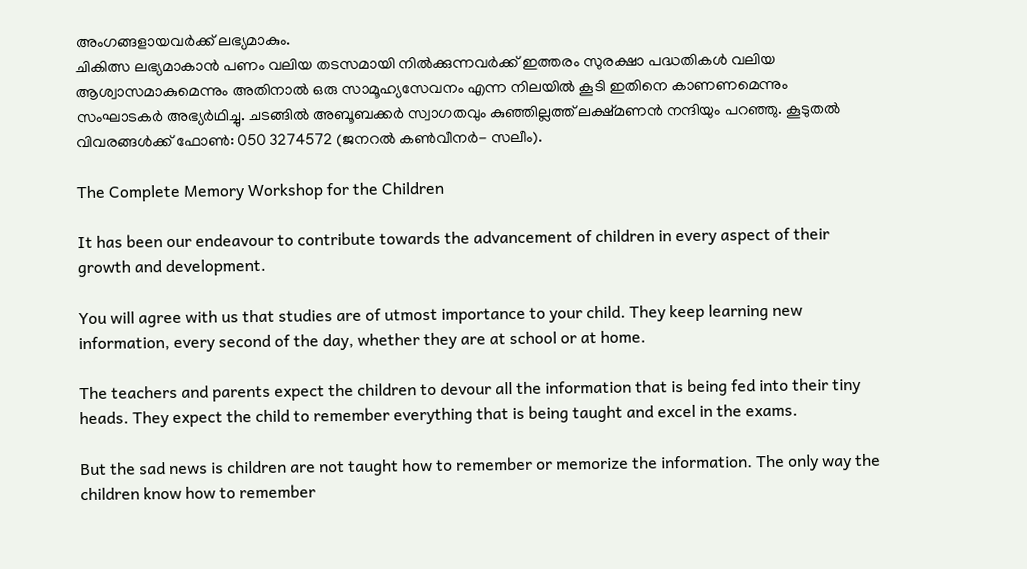അംഗങ്ങളായവര്‍ക്ക്‌ ലഭ്യമാകും.
ചികിത്സ ലഭ്യമാകാന്‍ പണം വലിയ തടസമായി നില്‍ക്കുന്നവര്‍ക്ക്‌ ഇത്തരം സുരക്ഷാ പദ്ധതികള്‍ വലിയ ആശ്വാസമാകുമെന്നും അതിനാല്‍ ഒരു സാമൂഹ്യസേവനം എന്ന നിലയില്‍ കൂടി ഇതിനെ കാണണമെന്നും സംഘാടകര്‍ അഭ്യര്‍ഥിച്ചു. ചടങ്ങില്‍ അബൂബക്കര്‍ സ്വാഗതവും കുഞ്ഞില്ലത്ത്‌ ലക്ഷ്‌മണന്‍ നന്ദിയും പറഞ്ഞു. കൂടുതല്‍ വിവരങ്ങള്‍ക്ക്‌ ഫോണ്‍: 050 3274572 (ജനറല്‍ കണ്‍വീനര്‍- സലീം).

The Complete Memory Workshop for the Children

It has been our endeavour to contribute towards the advancement of children in every aspect of their growth and development.

You will agree with us that studies are of utmost importance to your child. They keep learning new information, every second of the day, whether they are at school or at home.

The teachers and parents expect the children to devour all the information that is being fed into their tiny heads. They expect the child to remember everything that is being taught and excel in the exams.

But the sad news is children are not taught how to remember or memorize the information. The only way the children know how to remember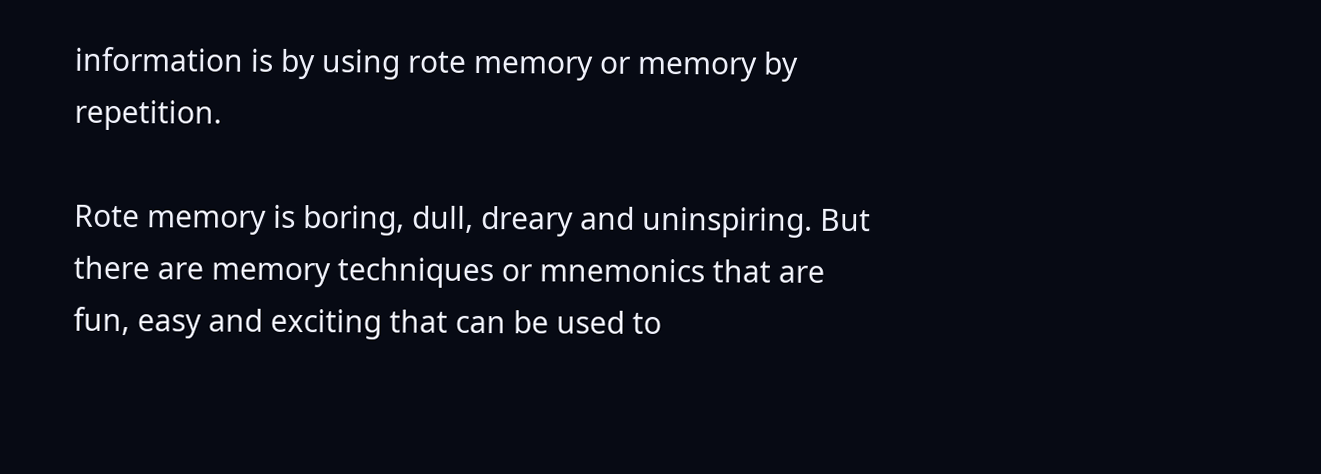information is by using rote memory or memory by repetition.

Rote memory is boring, dull, dreary and uninspiring. But there are memory techniques or mnemonics that are fun, easy and exciting that can be used to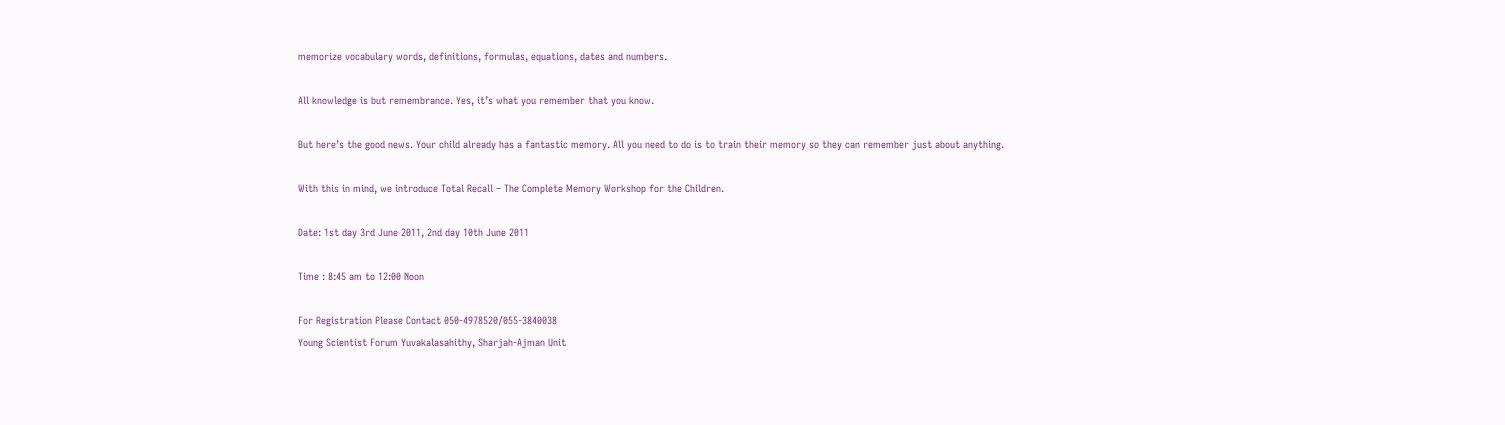memorize vocabulary words, definitions, formulas, equations, dates and numbers.

All knowledge is but remembrance. Yes, it’s what you remember that you know.

But here’s the good news. Your child already has a fantastic memory. All you need to do is to train their memory so they can remember just about anything.

With this in mind, we introduce Total Recall – The Complete Memory Workshop for the Children.

Date: 1st day 3rd June 2011, 2nd day 10th June 2011

Time : 8:45 am to 12:00 Noon

For Registration Please Contact 050-4978520/055-3840038
Young Scientist Forum Yuvakalasahithy, Sharjah-Ajman Unit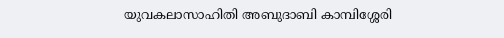യുവകലാസാഹിതി അബുദാബി കാമ്പിശ്ശേരി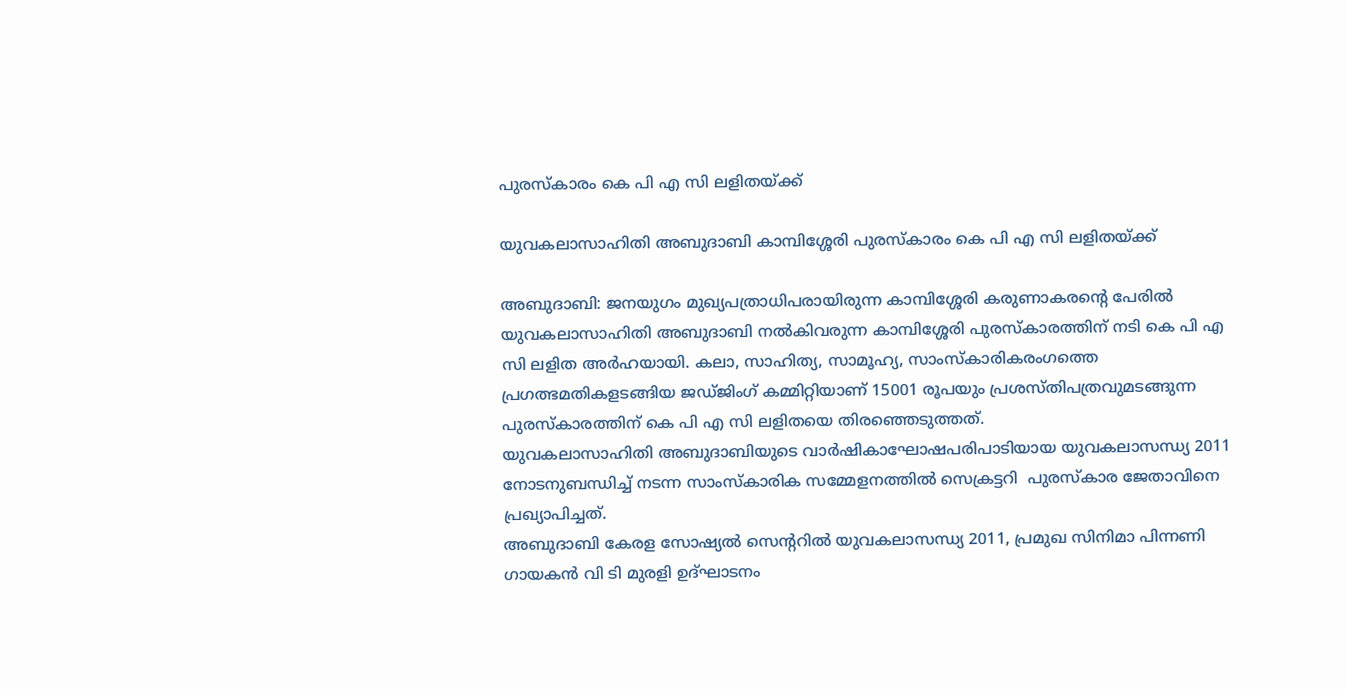പുരസ്‌കാരം കെ പി എ സി ലളിതയ്ക്ക്

യുവകലാസാഹിതി അബുദാബി കാമ്പിശ്ശേരി പുരസ്‌കാരം കെ പി എ സി ലളിതയ്ക്ക്

അബുദാബി: ജനയുഗം മുഖ്യപത്രാധിപരായിരുന്ന കാമ്പിശ്ശേരി കരുണാകരന്റെ പേരില്‍ യുവകലാസാഹിതി അബുദാബി നല്‍കിവരുന്ന കാമ്പിശ്ശേരി പുരസ്‌കാരത്തിന് നടി കെ പി എ സി ലളിത അര്‍ഹയായി. കലാ, സാഹിത്യ, സാമൂഹ്യ, സാംസ്‌കാരികരംഗത്തെ പ്രഗത്ഭമതികളടങ്ങിയ ജഡ്ജിംഗ് കമ്മിറ്റിയാണ് 15001 രൂപയും പ്രശസ്തിപത്രവുമടങ്ങുന്ന പുരസ്‌കാരത്തിന് കെ പി എ സി ലളിതയെ തിരഞ്ഞെടുത്തത്.
യുവകലാസാഹിതി അബുദാബിയുടെ വാര്‍ഷികാഘോഷപരിപാടിയായ യുവകലാസന്ധ്യ 2011 നോടനുബന്ധിച്ച് നടന്ന സാംസ്‌കാരിക സമ്മേളനത്തില്‍ സെക്രട്ടറി  പുരസ്‌കാര ജേതാവിനെ പ്രഖ്യാപിച്ചത്.
അബുദാബി കേരള സോഷ്യല്‍ സെന്ററില്‍ യുവകലാസന്ധ്യ 2011, പ്രമുഖ സിനിമാ പിന്നണി ഗായകന്‍ വി ടി മുരളി ഉദ്ഘാടനം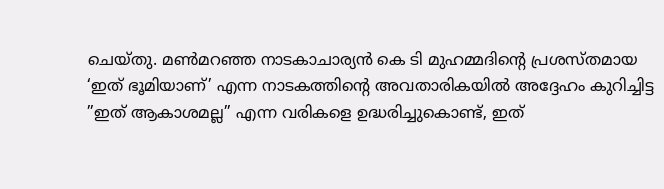ചെയ്തു. മണ്‍മറഞ്ഞ നാടകാചാര്യന്‍ കെ ടി മുഹമ്മദിന്റെ പ്രശസ്തമായ ‘ഇത് ഭൂമിയാണ്’ എന്ന നാടകത്തിന്റെ അവതാരികയില്‍ അദ്ദേഹം കുറിച്ചിട്ട ”ഇത് ആകാശമല്ല” എന്ന വരികളെ ഉദ്ധരിച്ചുകൊണ്ട്, ഇത്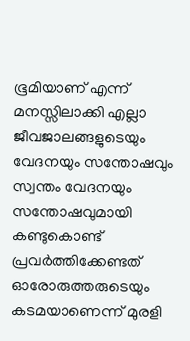ഭൂമിയാണ് എന്ന് മനസ്സിലാക്കി എല്ലാ ജീവജാലങ്ങളുടെയും വേദനയും സന്തോഷവും സ്വന്തം വേദനയും സന്തോഷവുമായി കണ്ടുകൊണ്ട് പ്രവര്‍ത്തിക്കേണ്ടത് ഓരോരുത്തരുടെയും കടമയാണെന്ന് മുരളി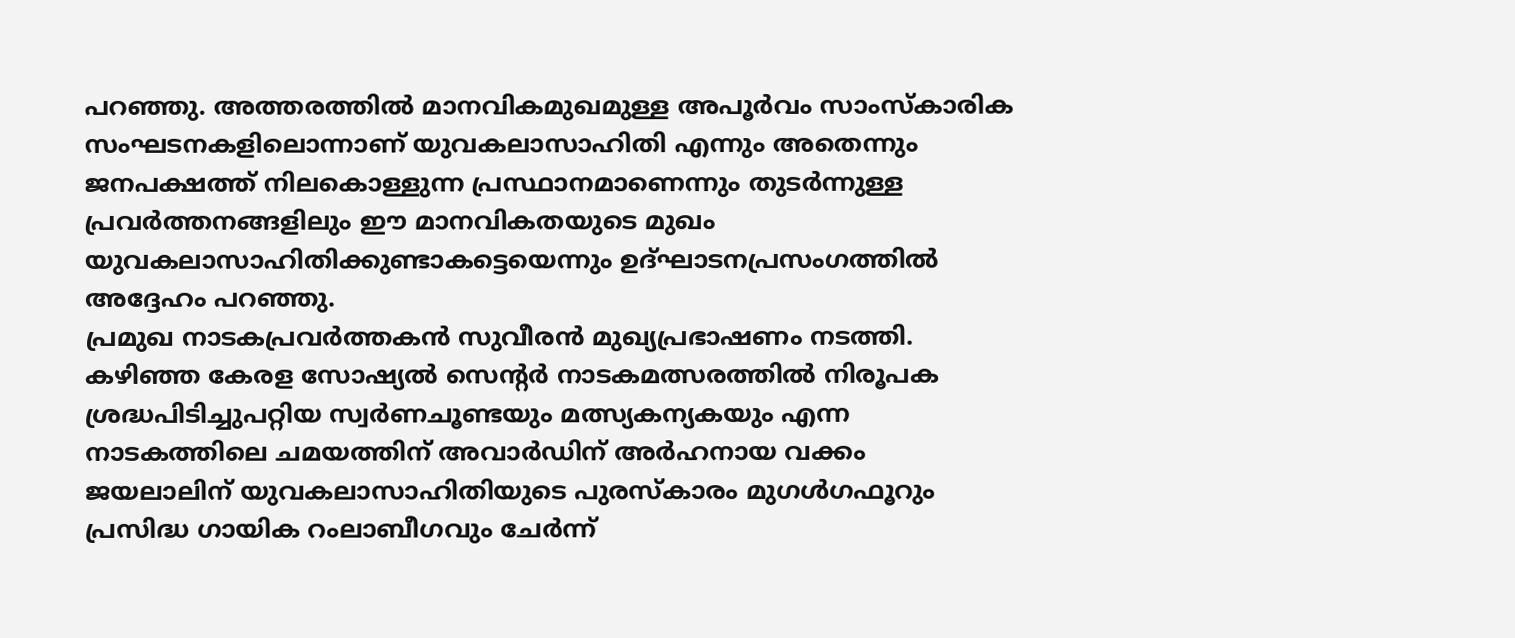പറഞ്ഞു. അത്തരത്തില്‍ മാനവികമുഖമുള്ള അപൂര്‍വം സാംസ്‌കാരിക സംഘടനകളിലൊന്നാണ് യുവകലാസാഹിതി എന്നും അതെന്നും ജനപക്ഷത്ത് നിലകൊള്ളുന്ന പ്രസ്ഥാനമാണെന്നും തുടര്‍ന്നുള്ള പ്രവര്‍ത്തനങ്ങളിലും ഈ മാനവികതയുടെ മുഖം യുവകലാസാഹിതിക്കുണ്ടാകട്ടെയെന്നും ഉദ്ഘാടനപ്രസംഗത്തില്‍ അദ്ദേഹം പറഞ്ഞു.
പ്രമുഖ നാടകപ്രവര്‍ത്തകന്‍ സുവീരന്‍ മുഖ്യപ്രഭാഷണം നടത്തി.
കഴിഞ്ഞ കേരള സോഷ്യല്‍ സെന്റര്‍ നാടകമത്സരത്തില്‍ നിരൂപക ശ്രദ്ധപിടിച്ചുപറ്റിയ സ്വര്‍ണചൂണ്ടയും മത്സ്യകന്യകയും എന്ന നാടകത്തിലെ ചമയത്തിന് അവാര്‍ഡിന് അര്‍ഹനായ വക്കം ജയലാലിന് യുവകലാസാഹിതിയുടെ പുരസ്‌കാരം മുഗള്‍ഗഫൂറും പ്രസിദ്ധ ഗായിക റംലാബീഗവും ചേര്‍ന്ന്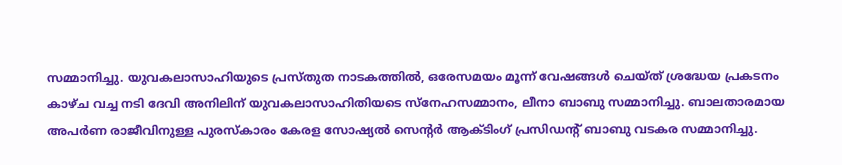സമ്മാനിച്ചു. യുവകലാസാഹിയുടെ പ്രസ്തുത നാടകത്തില്‍, ഒരേസമയം മൂന്ന് വേഷങ്ങള്‍ ചെയ്ത് ശ്രദ്ധേയ പ്രകടനം കാഴ്ച വച്ച നടി ദേവി അനിലിന് യുവകലാസാഹിതിയടെ സ്‌നേഹസമ്മാനം, ലീനാ ബാബു സമ്മാനിച്ചു. ബാലതാരമായ അപര്‍ണ രാജീവിനുള്ള പുരസ്‌കാരം കേരള സോഷ്യല്‍ സെന്റര്‍ ആക്ടിംഗ് പ്രസിഡന്റ് ബാബു വടകര സമ്മാനിച്ചു.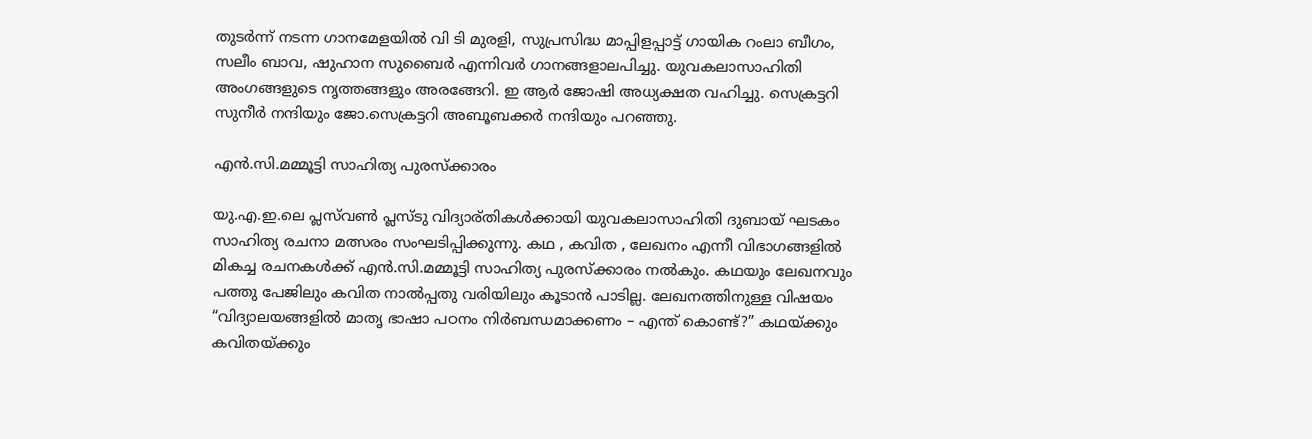തുടര്‍ന്ന് നടന്ന ഗാനമേളയില്‍ വി ടി മുരളി, സുപ്രസിദ്ധ മാപ്പിളപ്പാട്ട് ഗായിക റംലാ ബീഗം, സലീം ബാവ, ഷുഹാന സുബൈര്‍ എന്നിവര്‍ ഗാനങ്ങളാലപിച്ചു. യുവകലാസാഹിതി അംഗങ്ങളുടെ നൃത്തങ്ങളും അരങ്ങേറി. ഇ ആര്‍ ജോഷി അധ്യക്ഷത വഹിച്ചു. സെക്രട്ടറി സുനീര്‍ നന്ദിയും ജോ.സെക്രട്ടറി അബൂബക്കര്‍ നന്ദിയും പറഞ്ഞു.

എന്‍.സി.മമ്മൂട്ടി സാഹിത്യ പുരസ്ക്കാരം

യു.എ.ഇ.ലെ പ്ലസ്‌വണ്‍ പ്ലസ്‌ടു വിദ്യാര്തികള്‍ക്കായി യുവകലാസാഹിതി ദുബായ്‌ ഘടകം സാഹിത്യ രചനാ മത്സരം സംഘടിപ്പിക്കുന്നു. കഥ , കവിത , ലേഖനം എന്നീ വിഭാഗങ്ങളില്‍ മികച്ച രചനകള്‍ക്ക് എന്‍.സി.മമ്മൂട്ടി സാഹിത്യ പുരസ്ക്കാരം നല്‍കും. കഥയും ലേഖനവും പത്തു പേജിലും കവിത നാല്‍പ്പതു വരിയിലും കൂടാന്‍ പാടില്ല. ലേഖനത്തിനുള്ള വിഷയം “വിദ്യാലയങ്ങളില്‍ മാതൃ ഭാഷാ പഠനം നിര്‍ബന്ധമാക്കണം – എന്ത് കൊണ്ട്?” കഥയ്ക്കും കവിതയ്ക്കും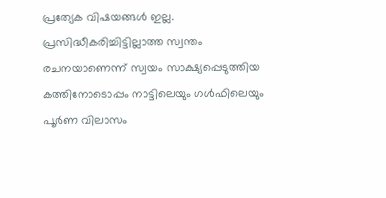പ്രത്യേക വിഷയങ്ങള്‍ ഇല്ല. പ്രസിദ്ധീകരിച്ചിട്ടില്ലാത്ത സ്വന്തം രചനയാണെന്ന് സ്വയം സാക്ഷ്യപ്പെടുത്തിയ കത്തിനോടൊപ്പം നാട്ടിലെയും ഗള്‍ഫിലെയും പൂര്‍ണ വിലാസം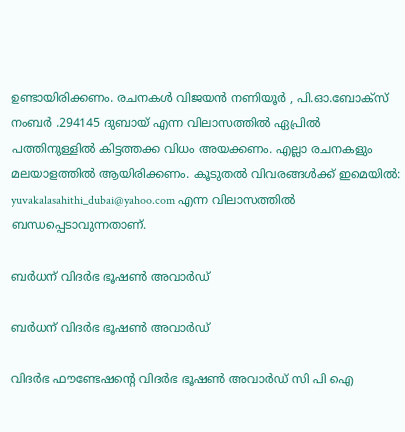ഉണ്ടായിരിക്കണം. രചനകള്‍ വിജയന്‍ നണിയൂര്‍ , പി.ഓ.ബോക്സ് നംബര്‍ .294145 ദുബായ് എന്ന വിലാസത്തില്‍ ഏപ്രില്‍ പത്തിനുള്ളില്‍ കിട്ടത്തക്ക വിധം അയക്കണം. എല്ലാ രചനകളും മലയാളത്തില്‍ ആയിരിക്കണം. കൂടുതല്‍ വിവരങ്ങള്‍ക്ക് ഇമെയില്‍: yuvakalasahithi_dubai@yahoo.com എന്ന വിലാസത്തില്‍ ബന്ധപ്പെടാവുന്നതാണ്.

ബര്‍ധന് വിദര്‍ഭ ഭൂഷണ്‍ അവാര്‍ഡ്

ബര്‍ധന് വിദര്‍ഭ ഭൂഷണ്‍ അവാര്‍ഡ്

വിദര്‍ഭ ഫൗണ്ടേഷന്റെ വിദര്‍ഭ ഭൂഷണ്‍ അവാര്‍ഡ് സി പി ഐ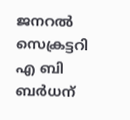ജനറല്‍ സെക്രട്ടറി എ ബി ബര്‍ധന്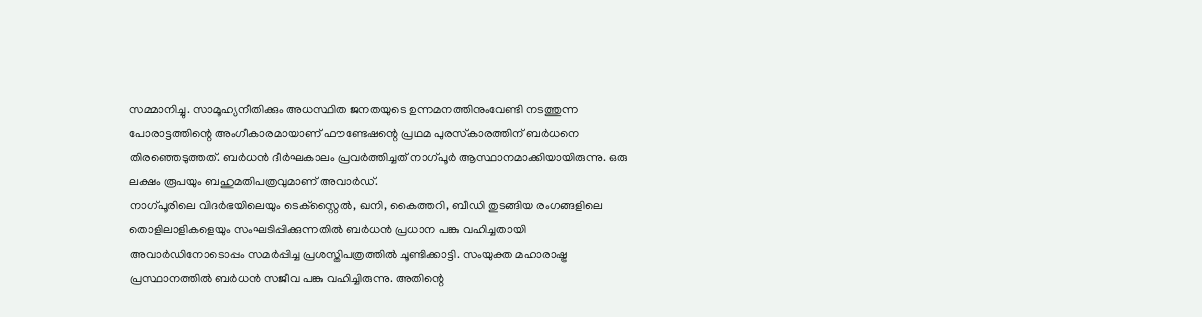സമ്മാനിച്ചു. സാമൂഹ്യനീതിക്കും അധസ്ഥിത ജനതയുടെ ഉന്നമനത്തിനുംവേണ്ടി നടത്തുന്ന പോരാട്ടത്തിന്റെ അംഗീകാരമായാണ് ഫൗണ്ടേഷന്റെ പ്രഥമ പുരസ്‌കാരത്തിന് ബര്‍ധനെ തിരഞ്ഞെടുത്തത്. ബര്‍ധന്‍ ദീര്‍ഘകാലം പ്രവര്‍ത്തിച്ചത് നാഗ്പൂര്‍ ആസ്ഥാനമാക്കിയായിരുന്നു. ഒരു ലക്ഷം രൂപയും ബഹുമതിപത്രവുമാണ് അവാര്‍ഡ്.
നാഗ്പൂരിലെ വിദര്‍ഭയിലെയും ടെക്‌സ്റ്റൈല്‍, ഖനി, കൈത്തറി, ബീഡി തുടങ്ങിയ രംഗങ്ങളിലെ തൊളിലാളികളെയും സംഘടിപ്പിക്കുന്നതില്‍ ബര്‍ധന്‍ പ്രധാന പങ്കു വഹിച്ചതായി അവാര്‍ഡിനോടൊപ്പം സമര്‍പ്പിച്ച പ്രശസ്തിപത്രത്തില്‍ ചൂണ്ടിക്കാട്ടി. സംയുക്ത മഹാരാഷ്ട്ര പ്രസ്ഥാനത്തില്‍ ബര്‍ധന്‍ സജീവ പങ്കു വഹിച്ചിരുന്നു. അതിന്റെ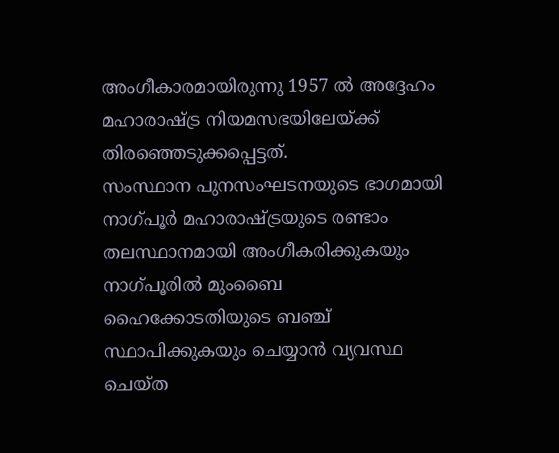അംഗീകാരമായിരുന്നു 1957 ല്‍ അദ്ദേഹം മഹാരാഷ്ട്ര നിയമസഭയിലേയ്ക്ക് തിരഞ്ഞെടുക്കപ്പെട്ടത്.
സംസ്ഥാന പുനസംഘടനയുടെ ഭാഗമായി നാഗ്പൂര്‍ മഹാരാഷ്ട്രയുടെ രണ്ടാം തലസ്ഥാനമായി അംഗീകരിക്കുകയും നാഗ്പൂരില്‍ മുംബൈ ഹൈക്കോടതിയുടെ ബഞ്ച് സ്ഥാപിക്കുകയും ചെയ്യാന്‍ വ്യവസ്ഥ ചെയ്ത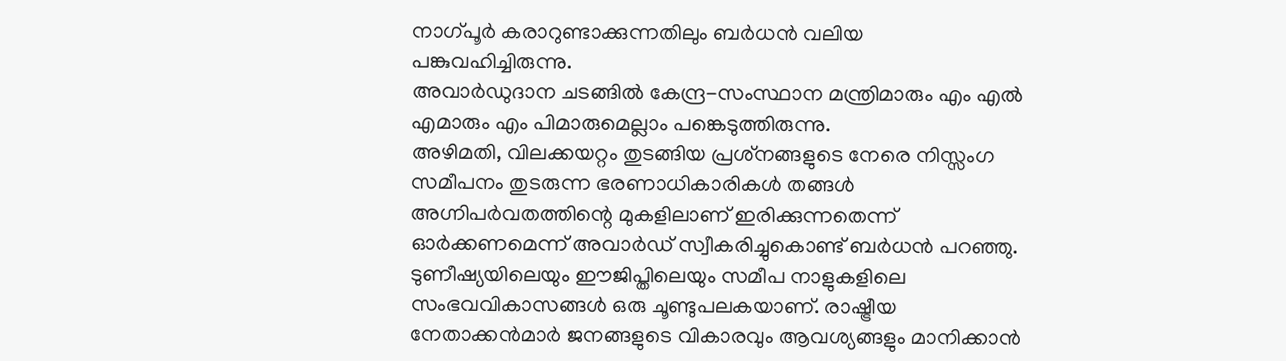നാഗ്പൂര്‍ കരാറുണ്ടാക്കുന്നതിലും ബര്‍ധന്‍ വലിയ പങ്കുവഹിച്ചിരുന്നു.
അവാര്‍ഡുദാന ചടങ്ങില്‍ കേന്ദ്ര-സംസ്ഥാന മന്ത്രിമാരും എം എല്‍ എമാരും എം പിമാരുമെല്ലാം പങ്കെടുത്തിരുന്നു.
അഴിമതി, വിലക്കയറ്റം തുടങ്ങിയ പ്രശ്‌നങ്ങളുടെ നേരെ നിസ്സംഗ സമീപനം തുടരുന്ന ഭരണാധികാരികള്‍ തങ്ങള്‍ അഗ്നിപര്‍വതത്തിന്റെ മുകളിലാണ് ഇരിക്കുന്നതെന്ന് ഓര്‍ക്കണമെന്ന് അവാര്‍ഡ് സ്വീകരിച്ചുകൊണ്ട് ബര്‍ധന്‍ പറഞ്ഞു.
ടുണീഷ്യയിലെയും ഈജിപ്തിലെയും സമീപ നാളുകളിലെ സംഭവവികാസങ്ങള്‍ ഒരു ചൂണ്ടുപലകയാണ്. രാഷ്ട്രീയ നേതാക്കന്‍മാര്‍ ജനങ്ങളുടെ വികാരവും ആവശ്യങ്ങളും മാനിക്കാന്‍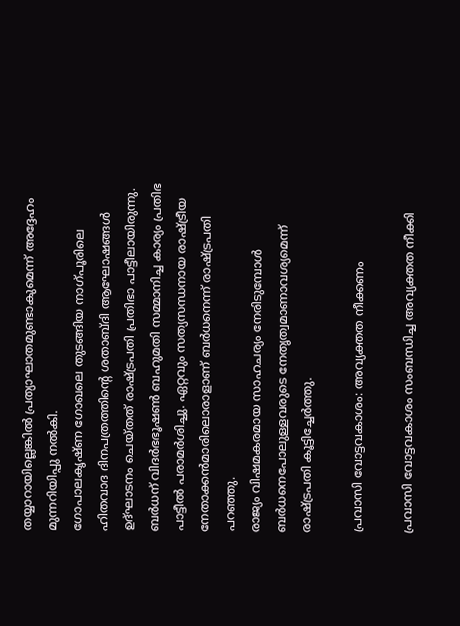തയ്യാറായില്ലെങ്കില്‍ പ്രത്യാഘാതമുണ്ടാകുമെന്ന് അദ്ദേഹം മുന്നറിയിപ്പു നല്‍കി.
ഗോപാലകൃഷ്ണ ഗോഖലെ തുടങ്ങിയ നാഗ്പൂരിലെ ഹിതവാദ ദിനപത്രത്തിന്റെ ശതാബ്ദി ആഘോഷങ്ങള്‍ ഉദ്ഘാടനം ചെയ്തത് രാഷ്ട്രപതി പ്രതിഭാ പാട്ടീലായിരുന്നു.
ബര്‍ധന് വിദര്‍ഭഭൂഷണ്‍ ബഹുമതി സമ്മാനിച്ച കാര്യം പ്രതിഭ പാട്ടീല്‍ പരാമര്‍ശിച്ചു. ഏറ്റവും സത്യസന്ധനായ രാഷ്ട്രീയ നേതാക്കന്‍മാരിലൊരാളാണ് ബര്‍ധനെന്ന് രാഷ്ട്രപതി പറഞ്ഞു.
രാജ്യം വിഷമകരമായ സാഹചര്യം നേരിടുമ്പോള്‍ ബര്‍ധനെപോലുള്ളവരുടെ നേതൃത്വമാണാവശ്യമെന്ന് രാഷ്ട്രപതി കൂട്ടിച്ചേര്‍ത്തു.

പ്രവാസി വോട്ടവകാശം: അവ്യക്തത നീക്കണം

പ്രവാസി വോട്ടവകാശം സംബന്ധിച്ച അവ്യക്തത നീക്കി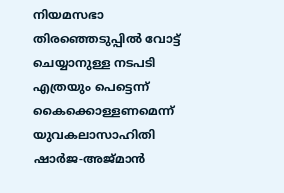നിയമസഭാ തിരഞ്ഞെടുപ്പില്‍ വോട്ട് ചെയ്യാനുള്ള നടപടി എത്രയും പെട്ടെന്ന് കൈക്കൊള്ളണമെന്ന് യുവകലാസാഹിതി ഷാര്‍ജ-അജ്മാന്‍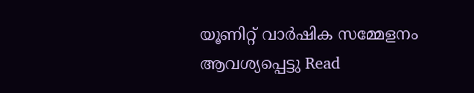യൂണിറ്റ് വാര്‍ഷിക സമ്മേളനം ആവശ്യപ്പെട്ടു Read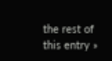the rest of this entry »